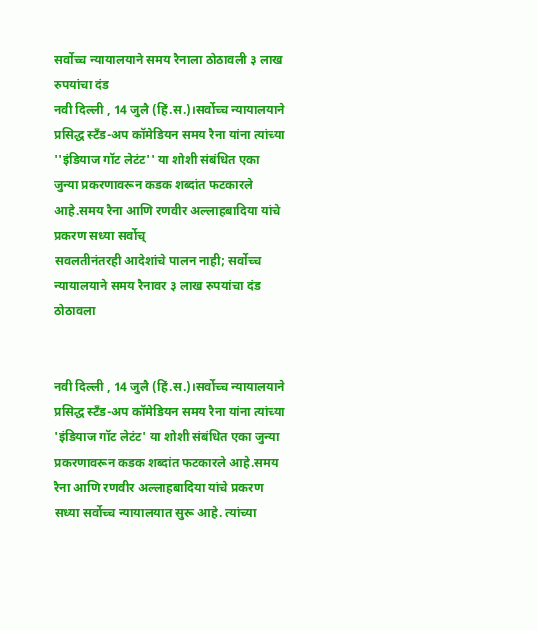सर्वोच्च न्यायालयाने समय रैनाला ठोठावली ३ लाख रुपयांचा दंड
नवी दिल्ली , 14 जुलै (हिं.स.)।सर्वोच्च न्यायालयाने प्रसिद्ध स्टँड-अप कॉमेडियन समय रैना यांना त्यांच्या ''इंडियाज गॉट लेटंट'' या शोशी संबंधित एका जुन्या प्रकरणावरून कडक शब्दांत फटकारले आहे.समय रैना आणि रणवीर अल्लाहबादिया यांचे प्रकरण सध्या सर्वोच्
सवलतीनंतरही आदेशांचे पालन नाही; सर्वोच्च न्यायालयाने समय रैनावर ३ लाख रुपयांचा दंड ठोठावला


नवी दिल्ली , 14 जुलै (हिं.स.)।सर्वोच्च न्यायालयाने प्रसिद्ध स्टँड-अप कॉमेडियन समय रैना यांना त्यांच्या 'इंडियाज गॉट लेटंट' या शोशी संबंधित एका जुन्या प्रकरणावरून कडक शब्दांत फटकारले आहे.समय रैना आणि रणवीर अल्लाहबादिया यांचे प्रकरण सध्या सर्वोच्च न्यायालयात सुरू आहे. त्यांच्या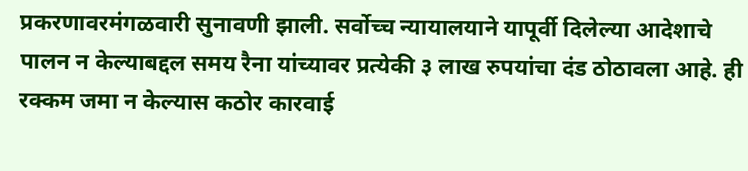प्रकरणावरमंगळवारी सुनावणी झाली. सर्वोच्च न्यायालयाने यापूर्वी दिलेल्या आदेशाचे पालन न केल्याबद्दल समय रैना यांच्यावर प्रत्येकी ३ लाख रुपयांचा दंड ठोठावला आहे. ही रक्कम जमा न केल्यास कठोर कारवाई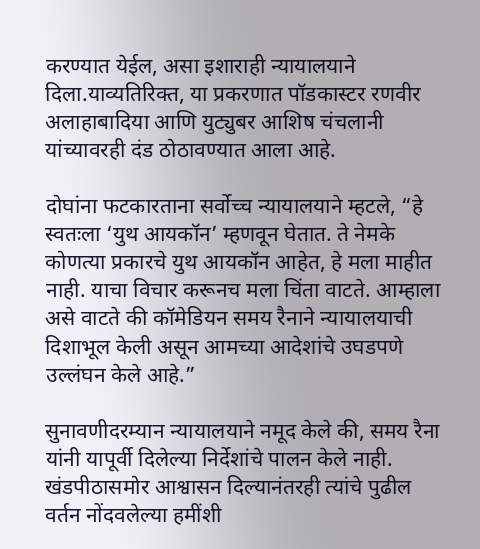करण्यात येईल, असा इशाराही न्यायालयाने दिला.याव्यतिरिक्त, या प्रकरणात पॉडकास्टर रणवीर अलाहाबादिया आणि युट्युबर आशिष चंचलानी यांच्यावरही दंड ठोठावण्यात आला आहे.

दोघांना फटकारताना सर्वोच्च न्यायालयाने म्हटले, “हे स्वतःला ‘युथ आयकॉन’ म्हणवून घेतात. ते नेमके कोणत्या प्रकारचे युथ आयकॉन आहेत, हे मला माहीत नाही. याचा विचार करूनच मला चिंता वाटते. आम्हाला असे वाटते की कॉमेडियन समय रैनाने न्यायालयाची दिशाभूल केली असून आमच्या आदेशांचे उघडपणे उल्लंघन केले आहे.”

सुनावणीदरम्यान न्यायालयाने नमूद केले की, समय रैना यांनी यापूर्वी दिलेल्या निर्देशांचे पालन केले नाही. खंडपीठासमोर आश्वासन दिल्यानंतरही त्यांचे पुढील वर्तन नोंदवलेल्या हमींशी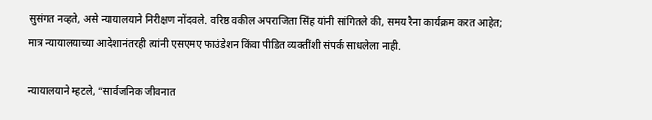सुसंगत नव्हते, असे न्यायालयाने निरीक्षण नोंदवले. वरिष्ठ वकील अपराजिता सिंह यांनी सांगितले की, समय रैना कार्यक्रम करत आहेत; मात्र न्यायालयाच्या आदेशानंतरही त्यांनी एसएमए फाउंडेशन किंवा पीडित व्यक्तींशी संपर्क साधलेला नाही.

न्यायालयाने म्हटले, “सार्वजनिक जीवनात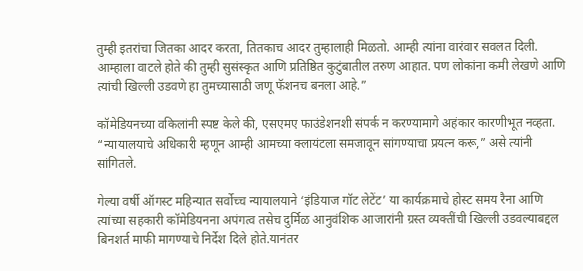तुम्ही इतरांचा जितका आदर करता, तितकाच आदर तुम्हालाही मिळतो. आम्ही त्यांना वारंवार सवलत दिली. आम्हाला वाटले होते की तुम्ही सुसंस्कृत आणि प्रतिष्ठित कुटुंबातील तरुण आहात. पण लोकांना कमी लेखणे आणि त्यांची खिल्ली उडवणे हा तुमच्यासाठी जणू फॅशनच बनला आहे.”

कॉमेडियनच्या वकिलांनी स्पष्ट केले की, एसएमए फाउंडेशनशी संपर्क न करण्यामागे अहंकार कारणीभूत नव्हता. “न्यायालयाचे अधिकारी म्हणून आम्ही आमच्या क्लायंटला समजावून सांगण्याचा प्रयत्न करू,” असे त्यांनी सांगितले.

गेल्या वर्षी ऑगस्ट महिन्यात सर्वोच्च न्यायालयाने ‘इंडियाज गॉट लेटेंट’ या कार्यक्रमाचे होस्ट समय रैना आणि त्यांच्या सहकारी कॉमेडियनना अपंगत्व तसेच दुर्मिळ आनुवंशिक आजारांनी ग्रस्त व्यक्तींची खिल्ली उडवल्याबद्दल बिनशर्त माफी मागण्याचे निर्देश दिले होते.यानंतर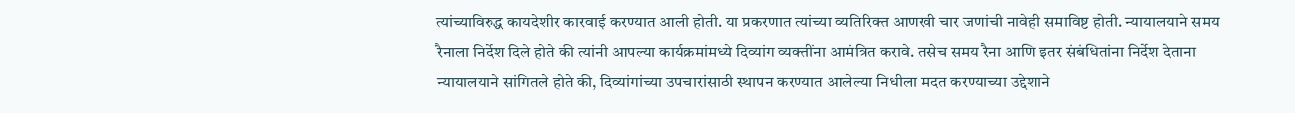त्यांच्याविरुद्ध कायदेशीर कारवाई करण्यात आली होती. या प्रकरणात त्यांच्या व्यतिरिक्त आणखी चार जणांची नावेही समाविष्ट होती. न्यायालयाने समय रैनाला निर्देश दिले होते की त्यांनी आपल्या कार्यक्रमांमध्ये दिव्यांग व्यक्तींना आमंत्रित करावे. तसेच समय रैना आणि इतर संबंधितांना निर्देश देताना न्यायालयाने सांगितले होते की, दिव्यांगांच्या उपचारांसाठी स्थापन करण्यात आलेल्या निधीला मदत करण्याच्या उद्देशाने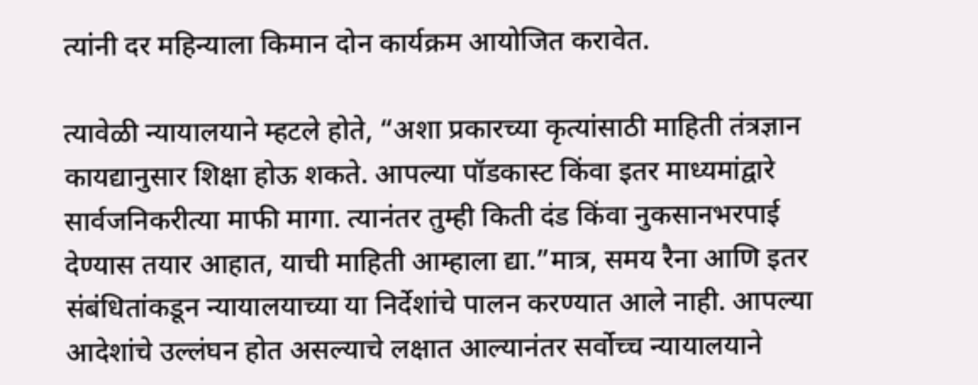त्यांनी दर महिन्याला किमान दोन कार्यक्रम आयोजित करावेत.

त्यावेळी न्यायालयाने म्हटले होते, “अशा प्रकारच्या कृत्यांसाठी माहिती तंत्रज्ञान कायद्यानुसार शिक्षा होऊ शकते. आपल्या पॉडकास्ट किंवा इतर माध्यमांद्वारे सार्वजनिकरीत्या माफी मागा. त्यानंतर तुम्ही किती दंड किंवा नुकसानभरपाई देण्यास तयार आहात, याची माहिती आम्हाला द्या.”मात्र, समय रैना आणि इतर संबंधितांकडून न्यायालयाच्या या निर्देशांचे पालन करण्यात आले नाही. आपल्या आदेशांचे उल्लंघन होत असल्याचे लक्षात आल्यानंतर सर्वोच्च न्यायालयाने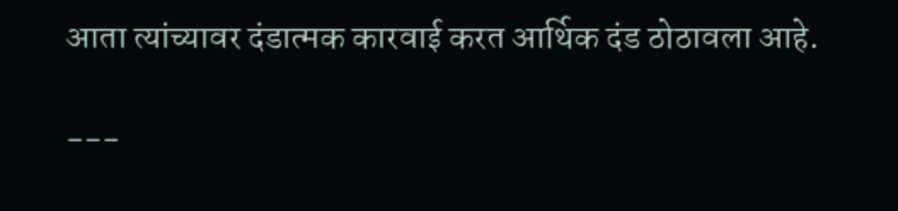आता त्यांच्यावर दंडात्मक कारवाई करत आर्थिक दंड ठोठावला आहे.

---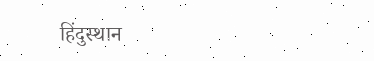हिंदुस्थान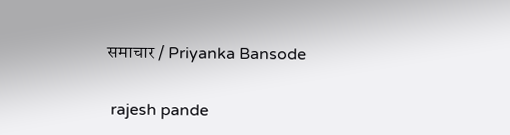समाचार / Priyanka Bansode


 rajesh pande